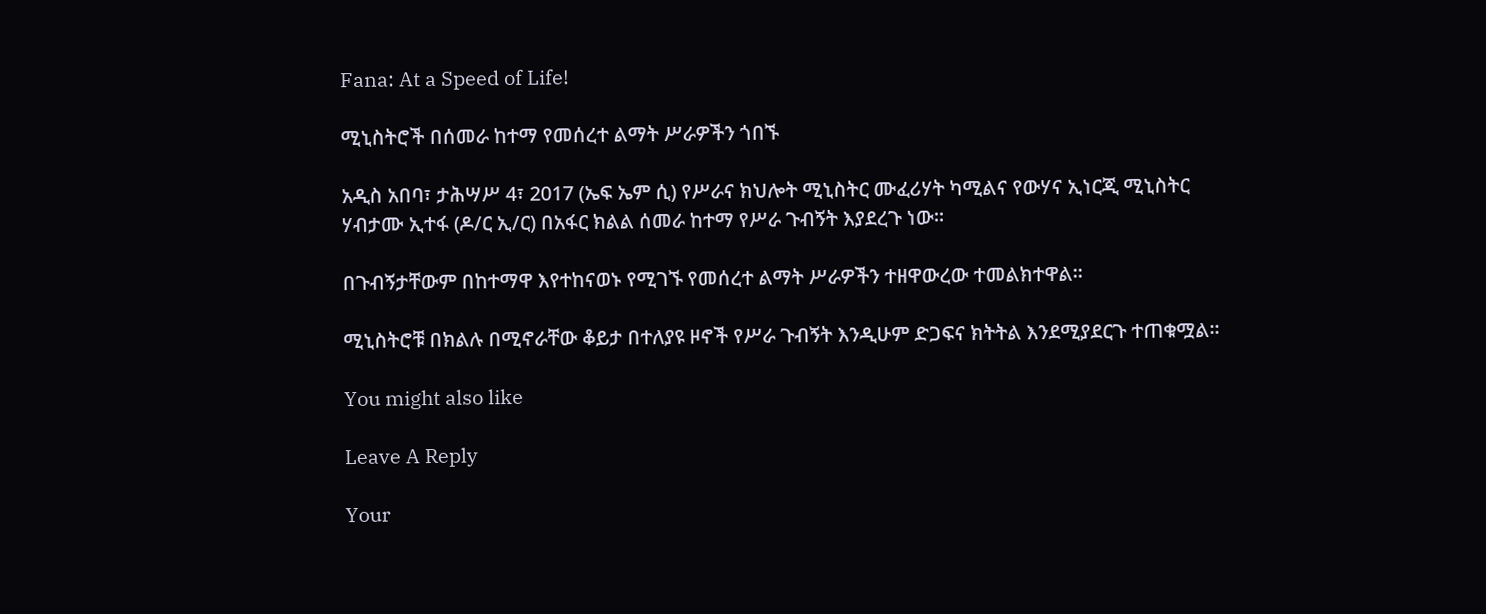Fana: At a Speed of Life!

ሚኒስትሮች በሰመራ ከተማ የመሰረተ ልማት ሥራዎችን ጎበኙ

አዲስ አበባ፣ ታሕሣሥ 4፣ 2017 (ኤፍ ኤም ሲ) የሥራና ክህሎት ሚኒስትር ሙፈሪሃት ካሚልና የውሃና ኢነርጂ ሚኒስትር ሃብታሙ ኢተፋ (ዶ/ር ኢ/ር) በአፋር ክልል ሰመራ ከተማ የሥራ ጉብኝት እያደረጉ ነው።

በጉብኝታቸውም በከተማዋ እየተከናወኑ የሚገኙ የመሰረተ ልማት ሥራዎችን ተዘዋውረው ተመልክተዋል፡፡

ሚኒስትሮቹ በክልሉ በሚኖራቸው ቆይታ በተለያዩ ዞኖች የሥራ ጉብኝት እንዲሁም ድጋፍና ክትትል እንደሚያደርጉ ተጠቁሟል፡፡

You might also like

Leave A Reply

Your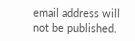email address will not be published.